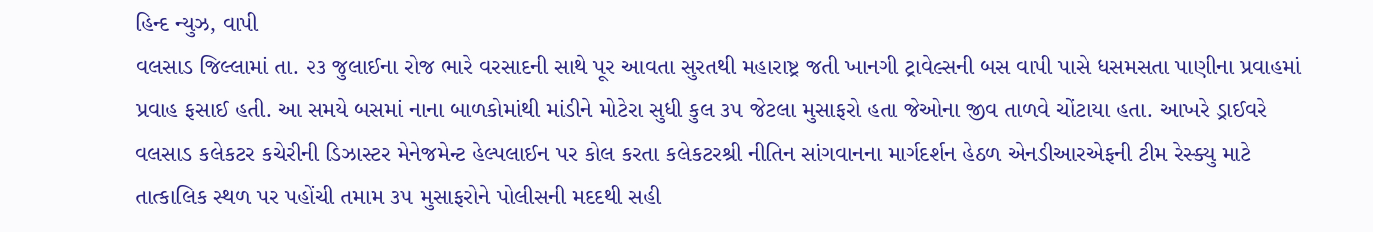હિન્દ ન્યુઝ, વાપી
વલસાડ જિલ્લામાં તા. ૨૩ જુલાઈના રોજ ભારે વરસાદની સાથે પૂર આવતા સુરતથી મહારાષ્ટ્ર જતી ખાનગી ટ્રાવેલ્સની બસ વાપી પાસે ધસમસતા પાણીના પ્રવાહમાં પ્રવાહ ફસાઈ હતી. આ સમયે બસમાં નાના બાળકોમાંથી માંડીને મોટેરા સુધી કુલ ૩૫ જેટલા મુસાફરો હતા જેઓના જીવ તાળવે ચોંટાયા હતા. આખરે ડ્રાઈવરે વલસાડ કલેકટર કચેરીની ડિઝાસ્ટર મેનેજમેન્ટ હેલ્પલાઈન પર કોલ કરતા કલેકટરશ્રી નીતિન સાંગવાનના માર્ગદર્શન હેઠળ એનડીઆરએફની ટીમ રેસ્ક્યુ માટે તાત્કાલિક સ્થળ પર પહોંચી તમામ ૩૫ મુસાફરોને પોલીસની મદદથી સહી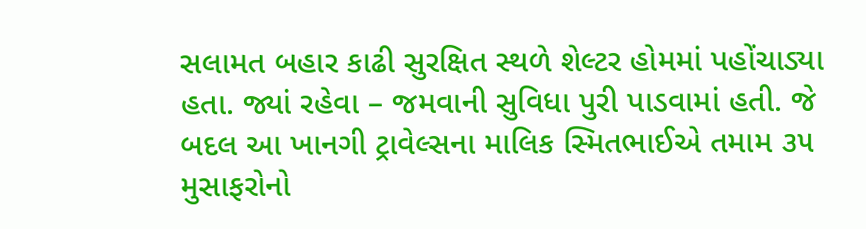સલામત બહાર કાઢી સુરક્ષિત સ્થળે શેલ્ટર હોમમાં પહોંચાડ્યા હતા. જ્યાં રહેવા – જમવાની સુવિધા પુરી પાડવામાં હતી. જે બદલ આ ખાનગી ટ્રાવેલ્સના માલિક સ્મિતભાઈએ તમામ ૩૫ મુસાફરોનો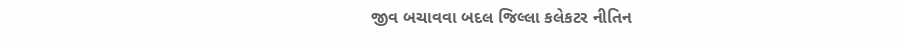જીવ બચાવવા બદલ જિલ્લા કલેકટર નીતિન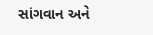સાંગવાન અને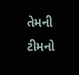તેમની ટીમનો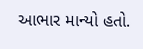આભાર માન્યો હતો.